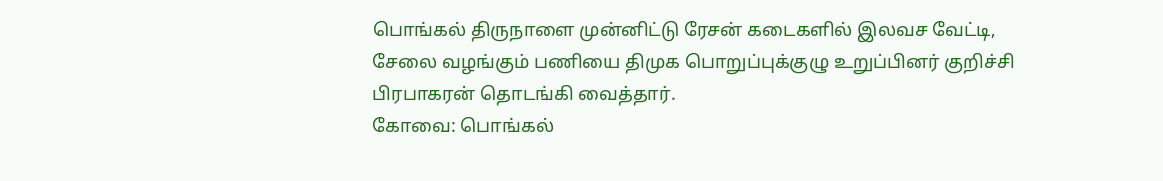பொங்கல் திருநாளை முன்னிட்டு ரேசன் கடைகளில் இலவச வேட்டி, சேலை வழங்கும் பணியை திமுக பொறுப்புக்குழு உறுப்பினர் குறிச்சி பிரபாகரன் தொடங்கி வைத்தார்.
கோவை: பொங்கல்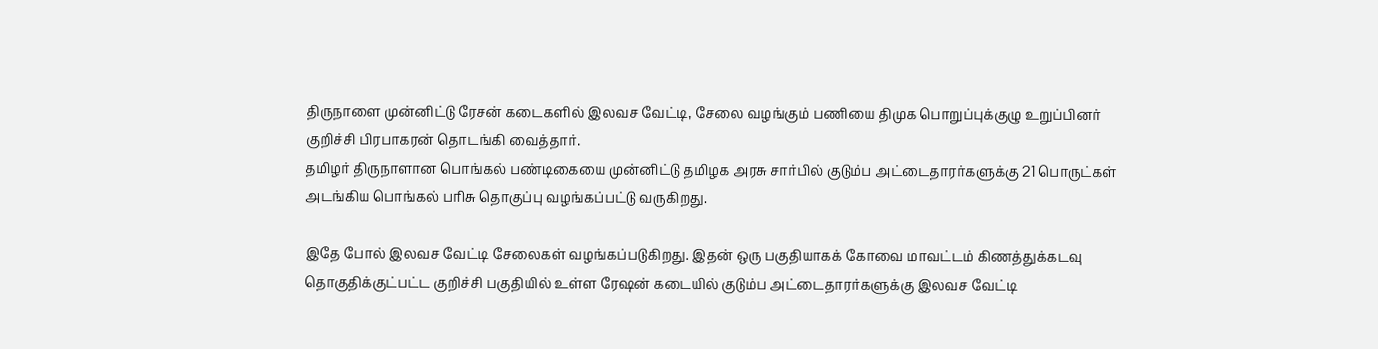திருநாளை முன்னிட்டு ரேசன் கடைகளில் இலவச வேட்டி, சேலை வழங்கும் பணியை திமுக பொறுப்புக்குழு உறுப்பினர் குறிச்சி பிரபாகரன் தொடங்கி வைத்தார்.
தமிழர் திருநாளான பொங்கல் பண்டிகையை முன்னிட்டு தமிழக அரசு சார்பில் குடும்ப அட்டைதாரர்களுக்கு 21 பொருட்கள் அடங்கிய பொங்கல் பரிசு தொகுப்பு வழங்கப்பட்டு வருகிறது.

இதே போல் இலவச வேட்டி சேலைகள் வழங்கப்படுகிறது. இதன் ஒரு பகுதியாகக் கோவை மாவட்டம் கிணத்துக்கடவு தொகுதிக்குட்பட்ட குறிச்சி பகுதியில் உள்ள ரேஷன் கடையில் குடும்ப அட்டைதாரர்களுக்கு இலவச வேட்டி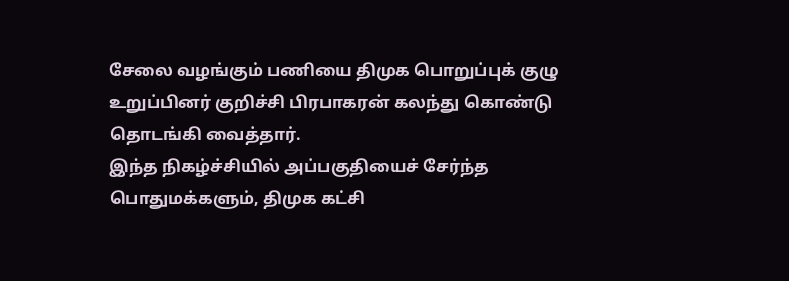சேலை வழங்கும் பணியை திமுக பொறுப்புக் குழு உறுப்பினர் குறிச்சி பிரபாகரன் கலந்து கொண்டு தொடங்கி வைத்தார்.
இந்த நிகழ்ச்சியில் அப்பகுதியைச் சேர்ந்த பொதுமக்களும், திமுக கட்சி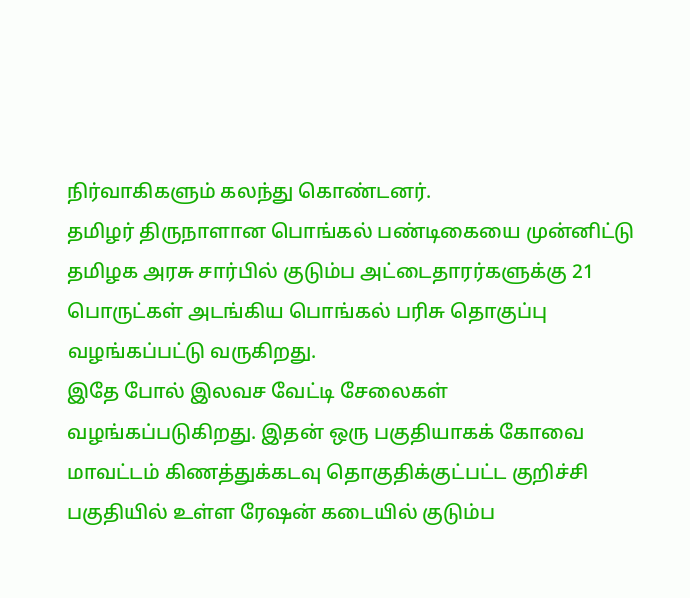நிர்வாகிகளும் கலந்து கொண்டனர்.
தமிழர் திருநாளான பொங்கல் பண்டிகையை முன்னிட்டு தமிழக அரசு சார்பில் குடும்ப அட்டைதாரர்களுக்கு 21 பொருட்கள் அடங்கிய பொங்கல் பரிசு தொகுப்பு வழங்கப்பட்டு வருகிறது.
இதே போல் இலவச வேட்டி சேலைகள் வழங்கப்படுகிறது. இதன் ஒரு பகுதியாகக் கோவை மாவட்டம் கிணத்துக்கடவு தொகுதிக்குட்பட்ட குறிச்சி பகுதியில் உள்ள ரேஷன் கடையில் குடும்ப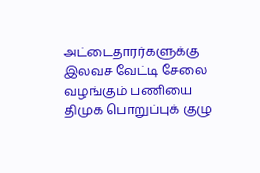அட்டைதாரர்களுக்கு இலவச வேட்டி சேலை வழங்கும் பணியை திமுக பொறுப்புக் குழு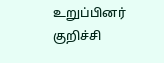உறுப்பினர் குறிச்சி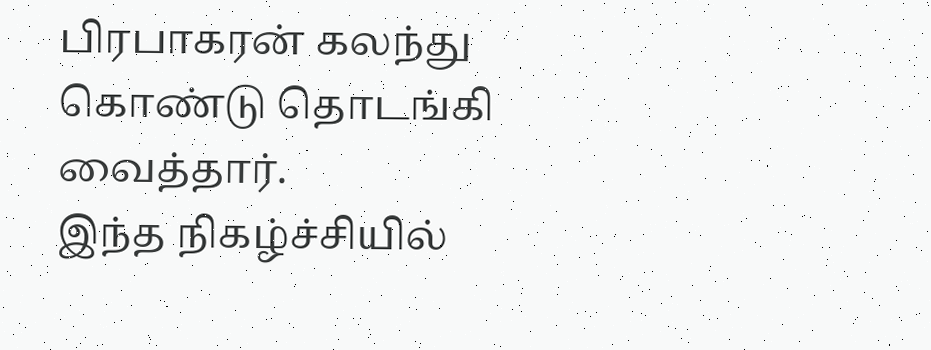பிரபாகரன் கலந்து கொண்டு தொடங்கி வைத்தார்.
இந்த நிகழ்ச்சியில்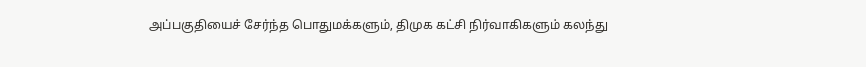அப்பகுதியைச் சேர்ந்த பொதுமக்களும், திமுக கட்சி நிர்வாகிகளும் கலந்து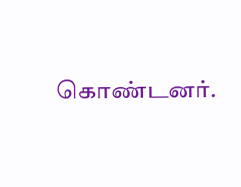கொண்டனர்.